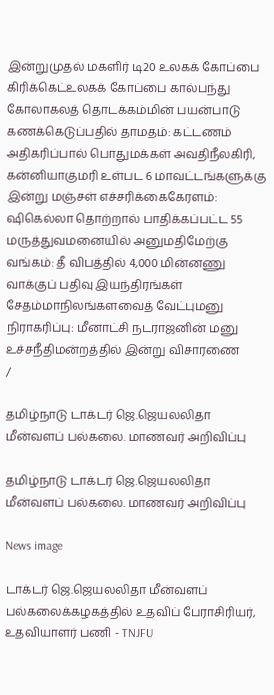இன்றுமுதல் மகளிர் டி20 உலகக் கோப்பை கிரிக்கெட்உலகக் கோப்பை கால்பந்து கோலாகலத் தொடக்கம்மின் பயன்பாடு கணக்கெடுப்பதில் தாமதம்: கட்டணம் அதிகரிப்பால் பொதுமக்கள் அவதிநீலகிரி, கன்னியாகுமரி உள்பட 6 மாவட்டங்களுக்கு இன்று மஞ்சள் எச்சரிக்கைகேரளம்: ஷிகெல்லா தொற்றால் பாதிக்கப்பட்ட 55 மருத்துவமனையில் அனுமதிமேற்கு வங்கம்: தீ விபத்தில் 4,000 மின்னணு வாக்குப் பதிவு இயந்திரங்கள் சேதம்மாநிலங்களவைத் வேட்புமனு நிராகரிப்பு: மீனாட்சி நடராஜனின் மனு உச்சநீதிமன்றத்தில் இன்று விசாரணை
/

தமிழ்நாடு டாக்டர் ஜெ.ஜெயலலிதா மீன்வளப் பல்கலை. மாணவர் அறிவிப்பு

தமிழ்நாடு டாக்டர் ஜெ.ஜெயலலிதா மீன்வளப் பல்கலை. மாணவர் அறிவிப்பு

News image

டாக்டர் ஜெ.ஜெயலலிதா மீன்வளப் பல்கலைக்கழகத்தில் உதவிப் பேராசிரியர், உதவியாளர் பணி - TNJFU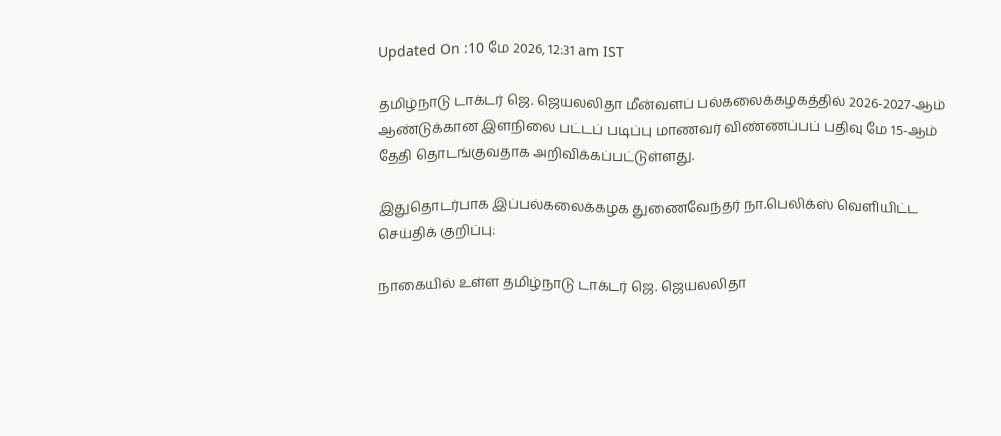Updated On :10 மே 2026, 12:31 am IST

தமிழ்நாடு டாக்டர் ஜெ. ஜெயலலிதா மீன்வளப் பல்கலைக்கழகத்தில் 2026-2027-ஆம் ஆண்டுக்கான இளநிலை பட்டப் படிப்பு மாணவர் விண்ணப்பப் பதிவு மே 15-ஆம் தேதி தொடங்குவதாக அறிவிக்கப்பட்டுள்ளது.

இதுதொடர்பாக இப்பல்கலைக்கழக துணைவேந்தர் நா.பெலிக்ஸ் வெளியிட்ட செய்திக் குறிப்பு:

நாகையில் உள்ள தமிழ்நாடு டாக்டர் ஜெ. ஜெயலலிதா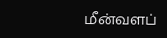மீன்வளப்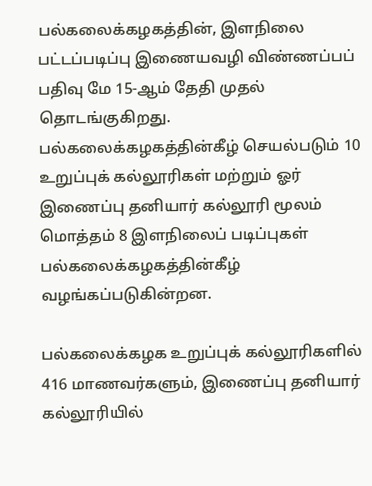பல்கலைக்கழகத்தின், இளநிலை பட்டப்படிப்பு இணையவழி விண்ணப்பப் பதிவு மே 15-ஆம் தேதி முதல் தொடங்குகிறது. பல்கலைக்கழகத்தின்கீழ் செயல்படும் 10 உறுப்புக் கல்லூரிகள் மற்றும் ஓர் இணைப்பு தனியார் கல்லூரி மூலம் மொத்தம் 8 இளநிலைப் படிப்புகள் பல்கலைக்கழகத்தின்கீழ் வழங்கப்படுகின்றன.

பல்கலைக்கழக உறுப்புக் கல்லூரிகளில் 416 மாணவர்களும், இணைப்பு தனியார் கல்லூரியில்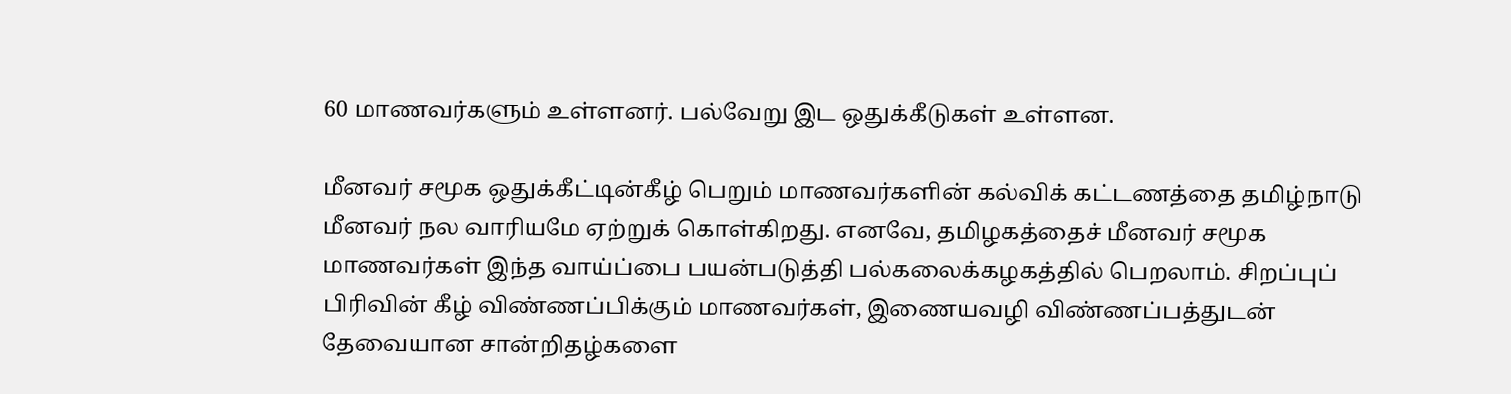60 மாணவர்களும் உள்ளனர். பல்வேறு இட ஒதுக்கீடுகள் உள்ளன.

மீனவர் சமூக ஒதுக்கீட்டின்கீழ் பெறும் மாணவர்களின் கல்விக் கட்டணத்தை தமிழ்நாடு மீனவர் நல வாரியமே ஏற்றுக் கொள்கிறது. எனவே, தமிழகத்தைச் மீனவர் சமூக மாணவர்கள் இந்த வாய்ப்பை பயன்படுத்தி பல்கலைக்கழகத்தில் பெறலாம். சிறப்புப் பிரிவின் கீழ் விண்ணப்பிக்கும் மாணவர்கள், இணையவழி விண்ணப்பத்துடன் தேவையான சான்றிதழ்களை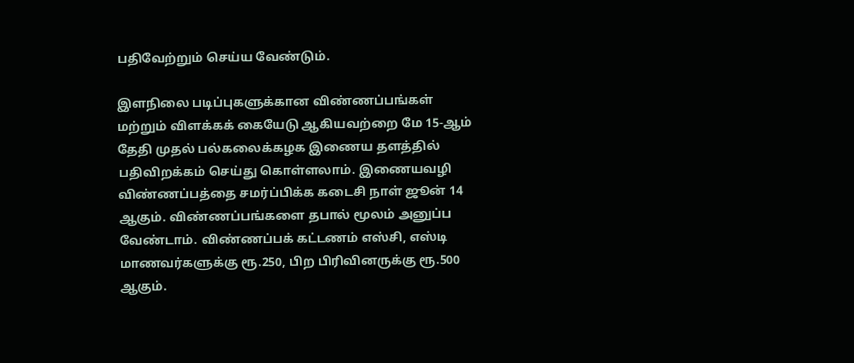பதிவேற்றும் செய்ய வேண்டும்.

இளநிலை படிப்புகளுக்கான விண்ணப்பங்கள் மற்றும் விளக்கக் கையேடு ஆகியவற்றை மே 15-ஆம் தேதி முதல் பல்கலைக்கழக இணைய தளத்தில் பதிவிறக்கம் செய்து கொள்ளலாம். இணையவழி விண்ணப்பத்தை சமர்ப்பிக்க கடைசி நாள் ஜூன் 14 ஆகும். விண்ணப்பங்களை தபால் மூலம் அனுப்ப வேண்டாம். விண்ணப்பக் கட்டணம் எஸ்சி, எஸ்டி மாணவர்களுக்கு ரூ.250, பிற பிரிவினருக்கு ரூ.500 ஆகும்.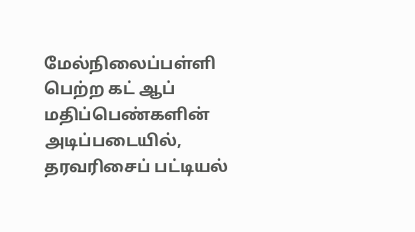மேல்நிலைப்பள்ளி பெற்ற கட் ஆப் மதிப்பெண்களின் அடிப்படையில், தரவரிசைப் பட்டியல்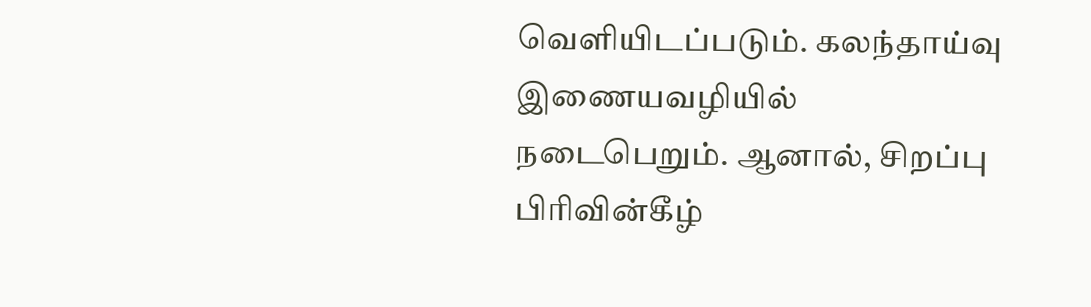வெளியிடப்படும். கலந்தாய்வு இணையவழியில் நடைபெறும். ஆனால், சிறப்பு பிரிவின்கீழ்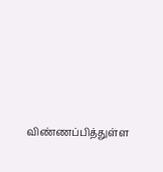விண்ணப்பித்துள்ள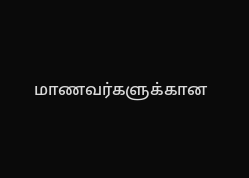மாணவர்களுக்கான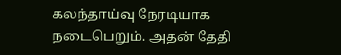கலந்தாய்வு நேரடியாக நடைபெறும். அதன் தேதி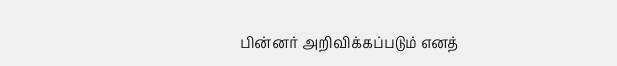பின்னர் அறிவிக்கப்படும் எனத்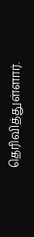தெரிவித்துள்ளார்.